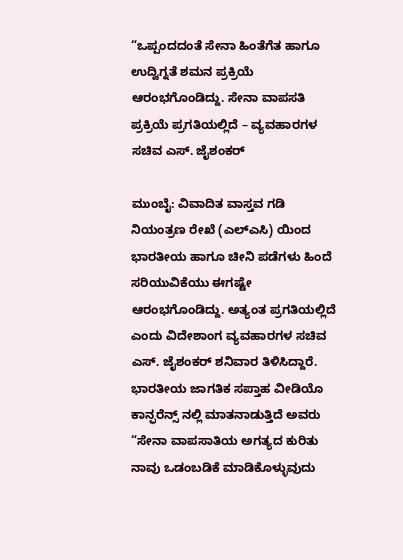“ಒಪ್ಪಂದದಂತೆ ಸೇನಾ ಹಿಂತೆಗೆತ ಹಾಗೂ ಉದ್ವಿಗ್ನತೆ ಶಮನ ಪ್ರಕ್ರಿಯೆ ಆರಂಭಗೊಂಡಿದ್ದು. ಸೇನಾ ವಾಪಸತಿ ಪ್ರಕ್ರಿಯೆ ಪ್ರಗತಿಯಲ್ಲಿದೆ – ವ್ಯವಹಾರಗಳ ಸಚಿವ ಎಸ್. ಜೈಶಂಕರ್

ಮುಂಬೈ: ವಿವಾದಿತ ವಾಸ್ತವ ಗಡಿ ನಿಯಂತ್ರಣ ರೇಖೆ (ಎಲ್ಎಸಿ) ಯಿಂದ ಭಾರತೀಯ ಹಾಗೂ ಚೀನಿ ಪಡೆಗಳು ಹಿಂದೆ ಸರಿಯುವಿಕೆಯು ಈಗಷ್ಟೇ ಆರಂಭಗೊಂಡಿದ್ದು. ಅತ್ಯಂತ ಪ್ರಗತಿಯಲ್ಲಿದೆ ಎಂದು ವಿದೇಶಾಂಗ ವ್ಯವಹಾರಗಳ ಸಚಿವ ಎಸ್. ಜೈಶಂಕರ್ ಶನಿವಾರ ತಿಳಿಸಿದ್ದಾರೆ. ಭಾರತೀಯ ಜಾಗತಿಕ ಸಪ್ತಾಹ ವೀಡಿಯೊ ಕಾನ್ಫರೆನ್ಸ್ ನಲ್ಲಿ ಮಾತನಾಡುತ್ತಿದೆ ಅವರು “ಸೇನಾ ವಾಪಸಾತಿಯ ಅಗತ್ಯದ ಕುರಿತು ನಾವು ಒಡಂಬಡಿಕೆ ಮಾಡಿಕೊಳ್ಳುವುದು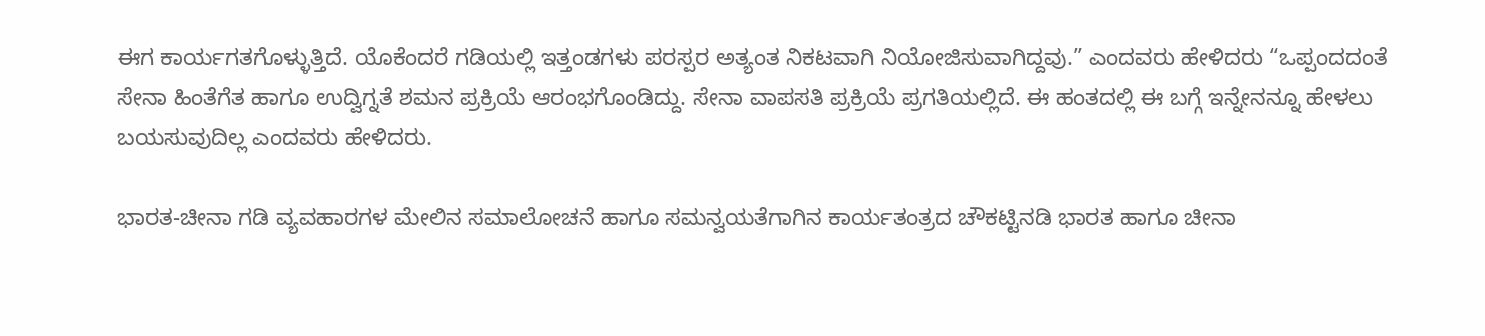ಈಗ ಕಾರ್ಯಗತಗೊಳ್ಳುತ್ತಿದೆ. ಯೊಕೆಂದರೆ ಗಡಿಯಲ್ಲಿ ಇತ್ತಂಡಗಳು ಪರಸ್ಪರ ಅತ್ಯಂತ ನಿಕಟವಾಗಿ ನಿಯೋಜಿಸುವಾಗಿದ್ದವು.” ಎಂದವರು ಹೇಳಿದರು “ಒಪ್ಪಂದದಂತೆ ಸೇನಾ ಹಿಂತೆಗೆತ ಹಾಗೂ ಉದ್ವಿಗ್ನತೆ ಶಮನ ಪ್ರಕ್ರಿಯೆ ಆರಂಭಗೊಂಡಿದ್ದು. ಸೇನಾ ವಾಪಸತಿ ಪ್ರಕ್ರಿಯೆ ಪ್ರಗತಿಯಲ್ಲಿದೆ. ಈ ಹಂತದಲ್ಲಿ ಈ ಬಗ್ಗೆ ಇನ್ನೇನನ್ನೂ ಹೇಳಲು ಬಯಸುವುದಿಲ್ಲ ಎಂದವರು ಹೇಳಿದರು.

ಭಾರತ-ಚೀನಾ ಗಡಿ ವ್ಯವಹಾರಗಳ ಮೇಲಿನ ಸಮಾಲೋಚನೆ ಹಾಗೂ ಸಮನ್ವಯತೆಗಾಗಿನ ಕಾರ್ಯತಂತ್ರದ ಚೌಕಟ್ಟಿನಡಿ ಭಾರತ ಹಾಗೂ ಚೀನಾ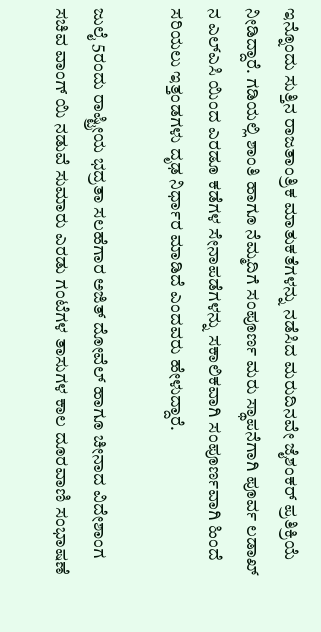ಇನ್ನೊಂದು ಸುತ್ತಿನ ರಾಜತಾಂತ್ರಿಕ ಮಾತುಕತೆಗಳನ್ನು ನಡೆಸಿದ ಮರುದಿನವೇ ಜೈಶಂಕರ್ ಪ್ರತಿಕ್ರಿಯೆ ನೀಡಿದ್ದಾರೆ. ಗಡಿಯಲ್ಲಿ ಶಾಂತಿ ಹಾಗೂ ನೆಮ್ಮದಿಗೆ ಸಂಪೂರ್ಣ ಮರು ಸ್ಥಾಪನೆಗಾಗಿ ಪೂರ್ವ ಲಡಾಖ್ ನ ಎಲ್ಎಸಿ ಯಿಂದ ಎರಡೂ ಕಡೆಗಳ ಸೇನಾಪಡೆಗಳನ್ನು ಸಕಾಲಿಕವಾಗಿ ಸಂಪೂರ್ಣವಾಗಿ ಹಿಂದೆ ಸರಿಯಲು ಇತ್ತಂಡಗಳು ದೃಢ ನಿರ್ಧಾರ ಮಾಡಿದೆ ಎಂದವರು ಹೇಳುದ್ದಾರೆ.

ಜುಲೈ 5ರಂದು ರಾಷ್ಟ್ರೀಯ ಭದ್ರತಾ ಸಲಹೆಗಾರ ಅಜಿತ್ ದೋವೆಲ್ ಹಾಗೂ ಚೀನಾದ ವಿದೇಶಾಂಗ ಸಚಿವ ವಾಂಗ್ ಯಿ ನಡುವೆ ಸುಮಾರು ಎರಡು ಗಂಟೆಗಳ ತಾಸುಗಳ ಕಾಲ ದೂರವಾಣಿ ಸಂಭಾಷಣೆ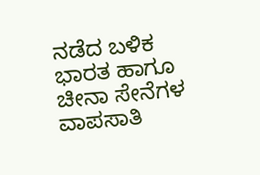ನಡೆದ ಬಳಿಕ ಭಾರತ ಹಾಗೂ ಚೀನಾ ಸೇನೆಗಳ ವಾಪಸಾತಿ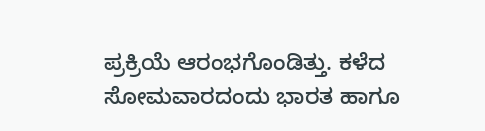ಪ್ರಕ್ರಿಯೆ ಆರಂಭಗೊಂಡಿತ್ತು. ಕಳೆದ ಸೋಮವಾರದಂದು ಭಾರತ ಹಾಗೂ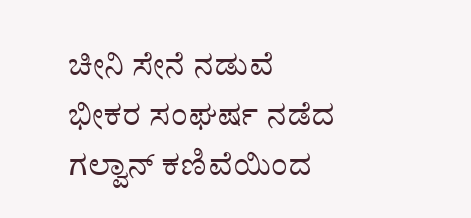ಚೀನಿ ಸೇನೆ ನಡುವೆ ಭೀಕರ ಸಂಘರ್ಷ ನಡೆದ ಗಲ್ವಾನ್ ಕಣಿವೆಯಿಂದ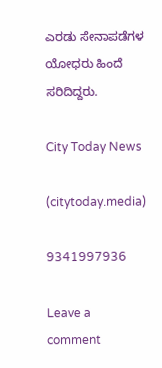ಎರಡು ಸೇನಾಪಡೆಗಳ ಯೋಧರು ಹಿಂದೆ ಸರಿದಿದ್ದರು.

City Today News

(citytoday.media)

9341997936

Leave a comment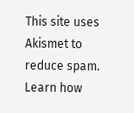This site uses Akismet to reduce spam. Learn how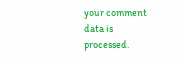your comment data is processed.